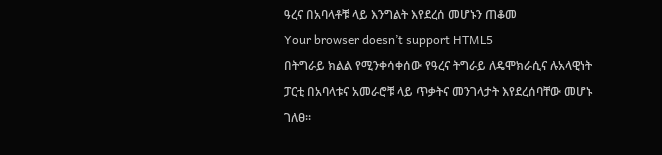ዓረና በአባላቶቹ ላይ እንግልት እየደረሰ መሆኑን ጠቆመ
Your browser doesn’t support HTML5
በትግራይ ክልል የሚንቀሳቀሰው የዓረና ትግራይ ለዴሞክራሲና ሉአላዊነት ፓርቲ በአባላቱና አመራሮቹ ላይ ጥቃትና መንገላታት እየደረሰባቸው መሆኑ ገለፀ።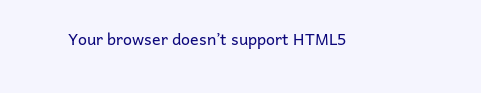Your browser doesn’t support HTML5